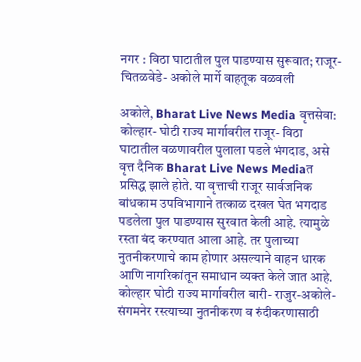नगर : विठा घाटातील पुल पाडण्यास सुरूवात; राजूर- चितळवेडे- अकोले मार्गे वाहतूक वळवली

अकोले, Bharat Live News Media वृत्तसेवा: कोल्हार- घोटी राज्य मार्गावरील राजूर- विठा घाटातील वळणावरील पुलाला पडले भंगदाड, असे वृत्त दैनिक Bharat Live News Mediaत प्रसिद्ध झाले होते. या वृत्ताची राजूर सार्वजनिक बांधकाम उपविभागाने तत्काळ दखल घेत भगदाड पडलेला पुल पाडण्यास सुरवात केली आहे. त्यामुळे रस्ता बंद करण्यात आला आहे. तर पुलाच्या नुतनीकरणाचे काम होणार असल्याने वाहन धारक आणि नागरिकांतून समाधान व्यक्त केले जात आहे.
कोल्हार घोटी राज्य मार्गावरील बारी- राजुर-अकोले- संगमनेर रस्त्याच्या नुतनीकरण व रुंदीकरणासाठी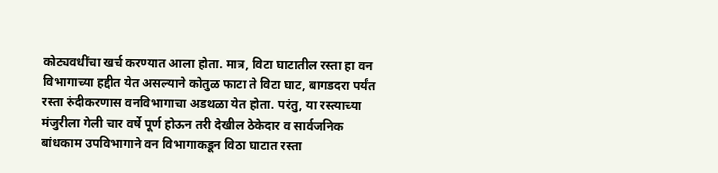कोट्यवधींचा खर्च करण्यात आला होता. मात्र, विटा घाटातील रस्ता हा वन विभागाच्या हद्दीत येत असल्याने कोतुळ फाटा ते विटा घाट, बागडदरा पर्यंत रस्ता रुंदीकरणास वनविभागाचा अडथळा येत होता. परंतु, या रस्त्याच्या मंजुरीला गेली चार वर्षे पूर्ण होऊन तरी देखील ठेकेदार व सार्वजनिक बांधकाम उपविभागाने वन विभागाकडून विठा घाटात रस्ता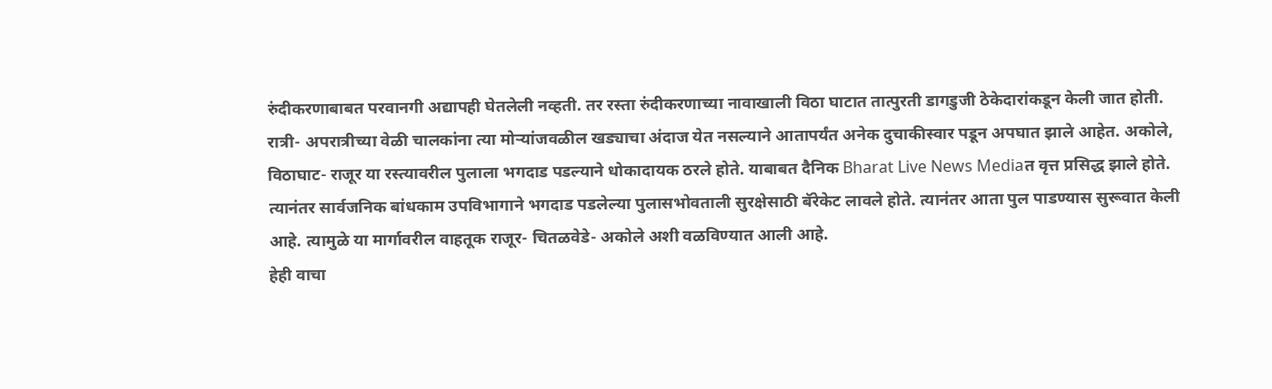रुंदीकरणाबाबत परवानगी अद्यापही घेतलेली नव्हती. तर रस्ता रुंदीकरणाच्या नावाखाली विठा घाटात तात्पुरती डागडुजी ठेकेदारांकडून केली जात होती.
रात्री- अपरात्रीच्या वेळी चालकांना त्या मोऱ्यांजवळील खड्याचा अंदाज येत नसल्याने आतापर्यंत अनेक दुचाकीस्वार पडून अपघात झाले आहेत. अकोले, विठाघाट- राजूर या रस्त्यावरील पुलाला भगदाड पडल्याने धोकादायक ठरले होते. याबाबत दैनिक Bharat Live News Mediaत वृत्त प्रसिद्ध झाले होते. त्यानंतर सार्वजनिक बांधकाम उपविभागाने भगदाड पडलेल्या पुलासभोवताली सुरक्षेसाठी बॅरेकेट लावले होते. त्यानंतर आता पुल पाडण्यास सुरूवात केली आहे. त्यामुळे या मार्गावरील वाहतूक राजूर- चितळवेडे- अकोले अशी वळविण्यात आली आहे.
हेही वाचा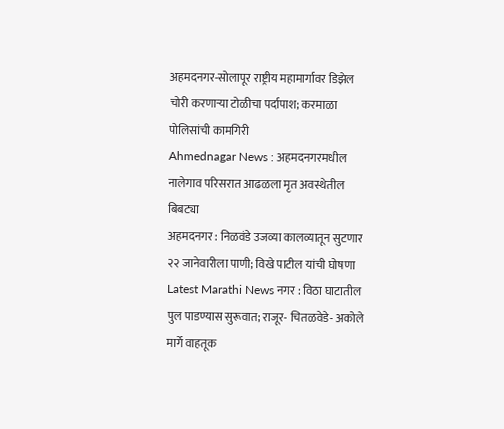अहमदनगर-सोलापूर राष्ट्रीय महामार्गावर डिझेल चोरी करणाऱ्या टोळीचा पर्दापाश; करमाळा पोलिसांची कामगिरी
Ahmednagar News : अहमदनगरमधील नालेगाव परिसरात आढळला मृत अवस्थेतील बिबट्या
अहमदनगर : निळवंडे उजव्या कालव्यातून सुटणार २२ जानेवारीला पाणी; विखे पाटील यांची घोषणा
Latest Marathi News नगर : विठा घाटातील पुल पाडण्यास सुरूवात; राजूर- चितळवेडे- अकोले मार्गे वाहतूक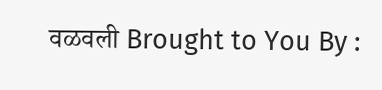वळवली Brought to You By :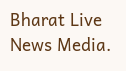Bharat Live News Media.